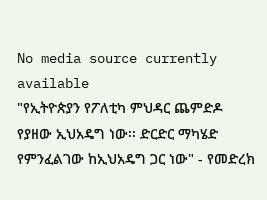No media source currently available
"የኢትዮጵያን የፖለቲካ ምህዳር ጨምድዶ የያዘው ኢህአዴግ ነው፡፡ ድርድር ማካሄድ የምንፈልገው ከኢህአዴግ ጋር ነው" - የመድረክ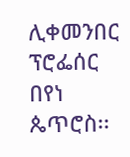ሊቀመንበር ፕሮፌሰር በየነ ጴጥሮስ፡፡